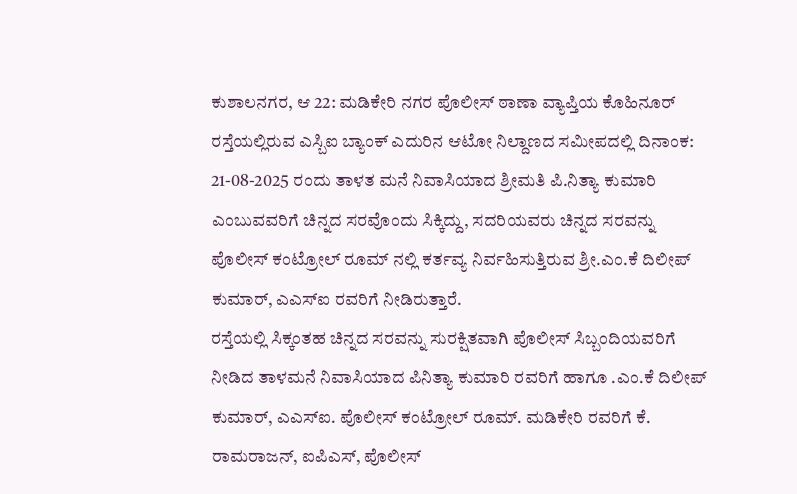ಕುಶಾಲನಗರ, ಆ 22: ಮಡಿಕೇರಿ ನಗರ ಪೊಲೀಸ್ ಠಾಣಾ ವ್ಯಾಪ್ತಿಯ ಕೊಹಿನೂರ್ ರಸ್ತೆಯಲ್ಲಿರುವ ಎಸ್ಬಿಐ ಬ್ಯಾಂಕ್ ಎದುರಿನ ಆಟೋ ನಿಲ್ದಾಣದ ಸಮೀಪದಲ್ಲಿ ದಿನಾಂಕ: 21-08-2025 ರಂದು ತಾಳತ ಮನೆ ನಿವಾಸಿಯಾದ ಶ್ರೀಮತಿ ಪಿ.ನಿತ್ಯಾ ಕುಮಾರಿ ಎಂಬುವವರಿಗೆ ಚಿನ್ನದ ಸರವೊಂದು ಸಿಕ್ಕಿದ್ದು, ಸದರಿಯವರು ಚಿನ್ನದ ಸರವನ್ನು ಪೊಲೀಸ್ ಕಂಟ್ರೋಲ್ ರೂಮ್ ನಲ್ಲಿ ಕರ್ತವ್ಯ ನಿರ್ವಹಿಸುತ್ತಿರುವ ಶ್ರೀ.ಎಂ.ಕೆ ದಿಲೀಪ್ ಕುಮಾರ್, ಎಎಸ್ಐ ರವರಿಗೆ ನೀಡಿರುತ್ತಾರೆ.
ರಸ್ತೆಯಲ್ಲಿ ಸಿಕ್ಕಂತಹ ಚಿನ್ನದ ಸರವನ್ನು ಸುರಕ್ಷಿತವಾಗಿ ಪೊಲೀಸ್ ಸಿಬ್ಬಂದಿಯವರಿಗೆ ನೀಡಿದ ತಾಳಮನೆ ನಿವಾಸಿಯಾದ ಪಿನಿತ್ಯಾ ಕುಮಾರಿ ರವರಿಗೆ ಹಾಗೂ .ಎಂ.ಕೆ ದಿಲೀಪ್ ಕುಮಾರ್, ಎಎಸ್ಐ. ಪೊಲೀಸ್ ಕಂಟ್ರೋಲ್ ರೂಮ್. ಮಡಿಕೇರಿ ರವರಿಗೆ ಕೆ. ರಾಮರಾಜನ್, ಐಪಿಎಸ್, ಪೊಲೀಸ್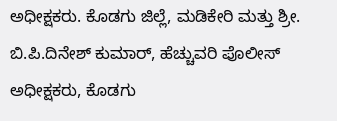ಅಧೀಕ್ಷಕರು. ಕೊಡಗು ಜಿಲ್ಲೆ, ಮಡಿಕೇರಿ ಮತ್ತು ಶ್ರೀ. ಬಿ.ಪಿ.ದಿನೇಶ್ ಕುಮಾರ್, ಹೆಚ್ಚುವರಿ ಪೊಲೀಸ್ ಅಧೀಕ್ಷಕರು, ಕೊಡಗು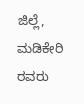ಜಿಲ್ಲೆ, ಮಡಿಕೇರಿ ರವರು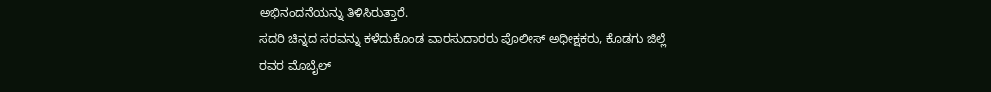ಅಭಿನಂದನೆಯನ್ನು ತಿಳಿಸಿರುತ್ತಾರೆ.
ಸದರಿ ಚಿನ್ನದ ಸರವನ್ನು ಕಳೆದುಕೊಂಡ ವಾರಸುದಾರರು ಪೊಲೀಸ್ ಅಧೀಕ್ಷಕರು, ಕೊಡಗು ಜಿಲ್ಲೆ ರವರ ಮೊಬೈಲ್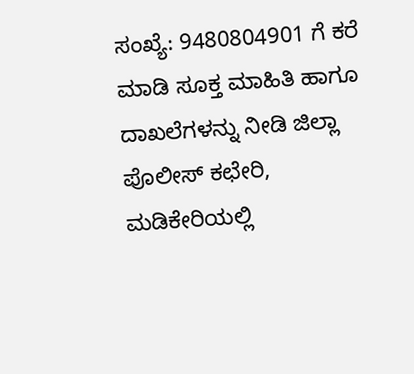ಸಂಖ್ಯೆ: 9480804901 ಗೆ ಕರೆ ಮಾಡಿ ಸೂಕ್ತ ಮಾಹಿತಿ ಹಾಗೂ ದಾಖಲೆಗಳನ್ನು ನೀಡಿ ಜಿಲ್ಲಾ ಪೊಲೀಸ್ ಕಛೇರಿ, ಮಡಿಕೇರಿಯಲ್ಲಿ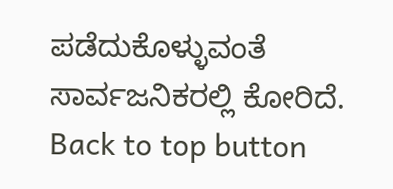ಪಡೆದುಕೊಳ್ಳುವಂತೆ ಸಾರ್ವಜನಿಕರಲ್ಲಿ ಕೋರಿದೆ.
Back to top button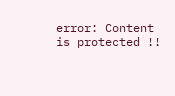error: Content is protected !!